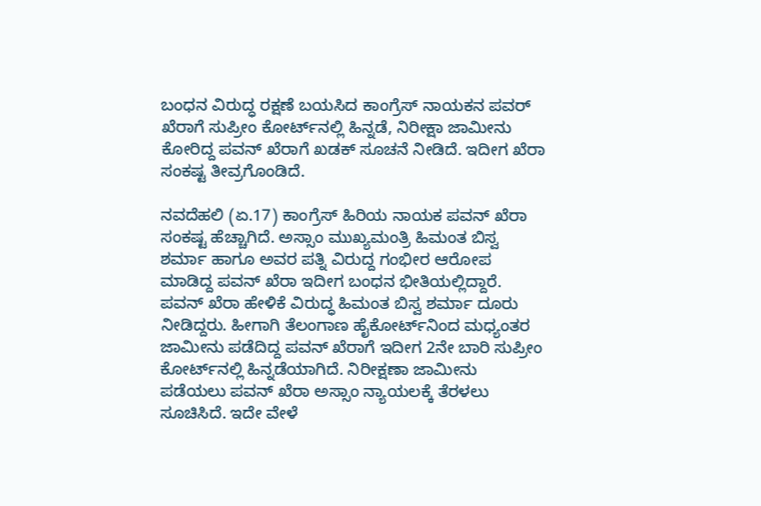ಬಂಧನ ವಿರುದ್ಧ ರಕ್ಷಣೆ ಬಯಸಿದ ಕಾಂಗ್ರೆಸ್ ನಾಯಕನ ಪವರ್ ಖೆರಾಗೆ ಸುಪ್ರೀಂ ಕೋರ್ಟ್‌ನಲ್ಲಿ ಹಿನ್ನಡೆ, ನಿರೀಕ್ಷಾ ಜಾಮೀನು ಕೋರಿದ್ದ ಪವನ್ ಖೆರಾಗೆ ಖಡಕ್ ಸೂಚನೆ ನೀಡಿದೆ. ಇದೀಗ ಖೆರಾ ಸಂಕಷ್ಟ ತೀವ್ರಗೊಂಡಿದೆ.

ನವದೆಹಲಿ (ಏ.17) ಕಾಂಗ್ರೆಸ್ ಹಿರಿಯ ನಾಯಕ ಪವನ್ ಖೆರಾ ಸಂಕಷ್ಟ ಹೆಚ್ಚಾಗಿದೆ. ಅಸ್ಸಾಂ ಮುಖ್ಯಮಂತ್ರಿ ಹಿಮಂತ ಬಿಸ್ವ ಶರ್ಮಾ ಹಾಗೂ ಅವರ ಪತ್ನಿ ವಿರುದ್ದ ಗಂಭೀರ ಆರೋಪ ಮಾಡಿದ್ದ ಪವನ್ ಖೆರಾ ಇದೀಗ ಬಂಧನ ಭೀತಿಯಲ್ಲಿದ್ದಾರೆ. ಪವನ್ ಖೆರಾ ಹೇಳಿಕೆ ವಿರುದ್ಧ ಹಿಮಂತ ಬಿಸ್ವ ಶರ್ಮಾ ದೂರು ನೀಡಿದ್ದರು. ಹೀಗಾಗಿ ತೆಲಂಗಾಣ ಹೈಕೋರ್ಟ್‌ನಿಂದ ಮಧ್ಯಂತರ ಜಾಮೀನು ಪಡೆದಿದ್ದ ಪವನ್ ಖೆರಾಗೆ ಇದೀಗ 2ನೇ ಬಾರಿ ಸುಪ್ರೀಂ ಕೋರ್ಟ್‌ನಲ್ಲಿ ಹಿನ್ನಡೆಯಾಗಿದೆ. ನಿರೀಕ್ಷಣಾ ಜಾಮೀನು ಪಡೆಯಲು ಪವನ್ ಖೆರಾ ಅಸ್ಸಾಂ ನ್ಯಾಯಲಕ್ಕೆ ತೆರಳಲು ಸೂಚಿಸಿದೆ. ಇದೇ ವೇಳೆ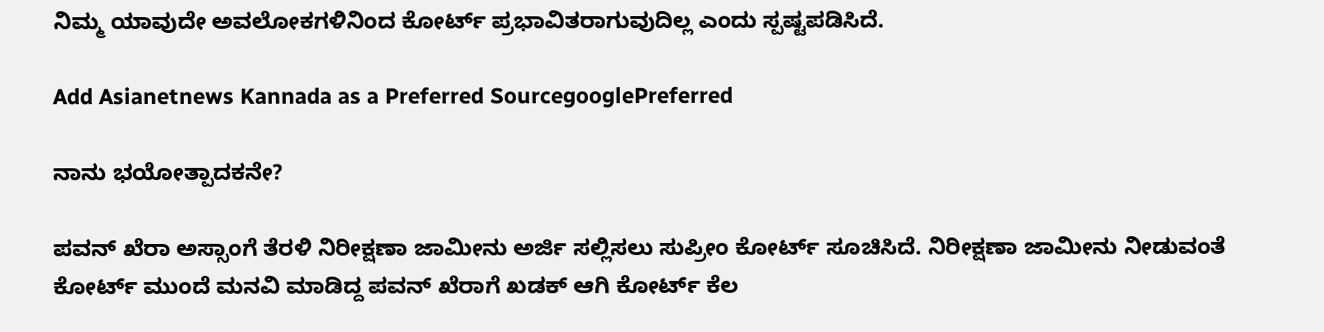ನಿಮ್ಮ ಯಾವುದೇ ಅವಲೋಕಗಳಿನಿಂದ ಕೋರ್ಟ್ ಪ್ರಭಾವಿತರಾಗುವುದಿಲ್ಲ ಎಂದು ಸ್ಪಷ್ಟಪಡಿಸಿದೆ.

Add Asianetnews Kannada as a Preferred SourcegooglePreferred

ನಾನು ಭಯೋತ್ಪಾದಕನೇ?

ಪವನ್ ಖೆರಾ ಅಸ್ಸಾಂಗೆ ತೆರಳಿ ನಿರೀಕ್ಷಣಾ ಜಾಮೀನು ಅರ್ಜಿ ಸಲ್ಲಿಸಲು ಸುಪ್ರೀಂ ಕೋರ್ಟ್ ಸೂಚಿಸಿದೆ. ನಿರೀಕ್ಷಣಾ ಜಾಮೀನು ನೀಡುವಂತೆ ಕೋರ್ಟ್ ಮುಂದೆ ಮನವಿ ಮಾಡಿದ್ದ ಪವನ್ ಖೆರಾಗೆ ಖಡಕ್ ಆಗಿ ಕೋರ್ಟ್ ಕೆಲ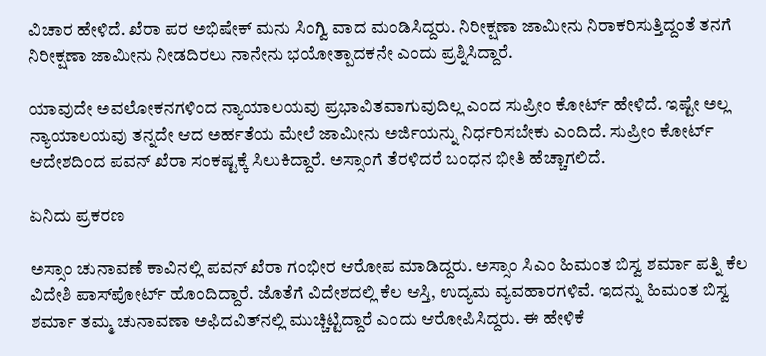ವಿಚಾರ ಹೇಳಿದೆ. ಖೆರಾ ಪರ ಅಭಿಷೇಕ್ ಮನು ಸಿಂಗ್ವಿ ವಾದ ಮಂಡಿಸಿದ್ದರು. ನಿರೀಕ್ಷಣಾ ಜಾಮೀನು ನಿರಾಕರಿಸುತ್ತಿದ್ದಂತೆ ತನಗೆ ನಿರೀಕ್ಷಣಾ ಜಾಮೀನು ನೀಡದಿರಲು ನಾನೇನು ಭಯೋತ್ಪಾದಕನೇ ಎಂದು ಪ್ರಶ್ನಿಸಿದ್ದಾರೆ.

ಯಾವುದೇ ಅವಲೋಕನಗಳಿಂದ ನ್ಯಾಯಾಲಯವು ಪ್ರಭಾವಿತವಾಗುವುದಿಲ್ಲ ಎಂದ ಸುಪ್ರೀಂ ಕೋರ್ಟ್ ಹೇಳಿದೆ. ಇಷ್ಟೇ ಅಲ್ಲ ನ್ಯಾಯಾಲಯವು ತನ್ನದೇ ಆದ ಅರ್ಹತೆಯ ಮೇಲೆ ಜಾಮೀನು ಅರ್ಜಿಯನ್ನು ನಿರ್ಧರಿಸಬೇಕು ಎಂದಿದೆ. ಸುಪ್ರೀಂ ಕೋರ್ಟ್ ಆದೇಶದಿಂದ ಪವನ್ ಖೆರಾ ಸಂಕಷ್ಟಕ್ಕೆ ಸಿಲುಕಿದ್ದಾರೆ. ಅಸ್ಸಾಂಗೆ ತೆರಳಿದರೆ ಬಂಧನ ಭೀತಿ ಹೆಚ್ಚಾಗಲಿದೆ.

ಏನಿದು ಪ್ರಕರಣ

ಅಸ್ಸಾಂ ಚುನಾವಣೆ ಕಾವಿನಲ್ಲಿ ಪವನ್ ಖೆರಾ ಗಂಭೀರ ಆರೋಪ ಮಾಡಿದ್ದರು. ಅಸ್ಸಾಂ ಸಿಎಂ ಹಿಮಂತ ಬಿಸ್ವ ಶರ್ಮಾ ಪತ್ನಿ ಕೆಲ ವಿದೇಶಿ ಪಾಸ್‌ಪೋರ್ಟ್ ಹೊಂದಿದ್ದಾರೆ. ಜೊತೆಗೆ ವಿದೇಶದಲ್ಲಿ ಕೆಲ ಆಸ್ತಿ, ಉದ್ಯಮ ವ್ಯವಹಾರಗಳಿವೆ. ಇದನ್ನು ಹಿಮಂತ ಬಿಸ್ವ ಶರ್ಮಾ ತಮ್ಮ ಚುನಾವಣಾ ಅಫಿದವಿತ್‌ನಲ್ಲಿ ಮುಚ್ಚಿಟ್ಟಿದ್ದಾರೆ ಎಂದು ಆರೋಪಿಸಿದ್ದರು. ಈ ಹೇಳಿಕೆ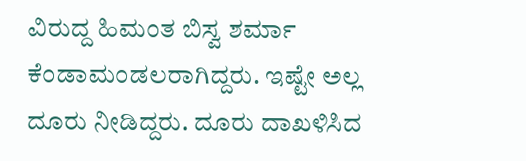ವಿರುದ್ದ ಹಿಮಂತ ಬಿಸ್ವ ಶರ್ಮಾ ಕೆಂಡಾಮಂಡಲರಾಗಿದ್ದರು. ಇಷ್ಟೇ ಅಲ್ಲ ದೂರು ನೀಡಿದ್ದರು. ದೂರು ದಾಖಳಿಸಿದ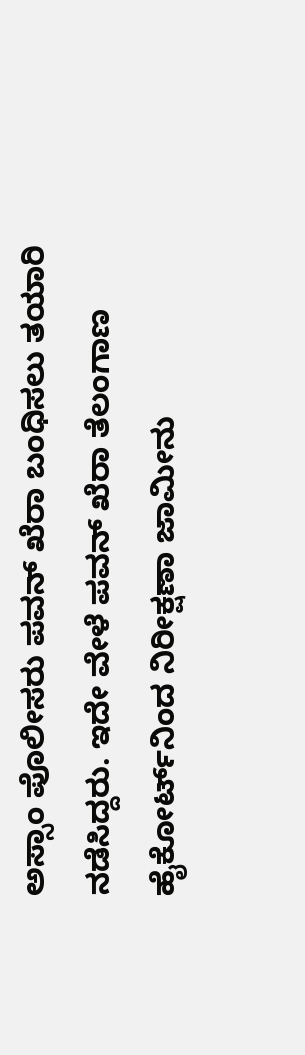ಅಸ್ಸಾಂ ಪೊಲೀಸರು ಪವನ್ ಖೆರಾ ಬಂಧಿಸಲು ತಯಾರಿ ನಡೆಸಿದ್ದರು. ಇದೇ ವೇಳೆ ಪವನ್ ಖೆರಾ ತೆಲಂಗಾಣ ಹೈಕೋರ್ಟ್‌ನಿಂದ ನಿರೀಕ್ಷಣಾ ಜಾಮೀನು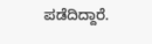ಪಡೆದಿದ್ದಾರೆ.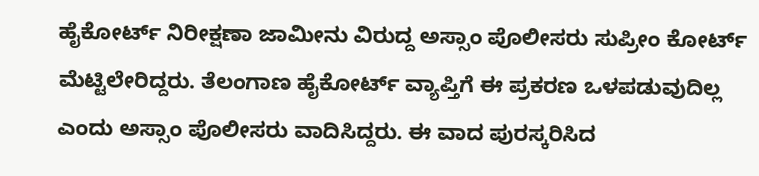ಹೈಕೋರ್ಟ್ ನಿರೀಕ್ಷಣಾ ಜಾಮೀನು ವಿರುದ್ದ ಅಸ್ಸಾಂ ಪೊಲೀಸರು ಸುಪ್ರೀಂ ಕೋರ್ಟ್ ಮೆಟ್ಟಿಲೇರಿದ್ದರು. ತೆಲಂಗಾಣ ಹೈಕೋರ್ಟ್ ವ್ಯಾಪ್ತಿಗೆ ಈ ಪ್ರಕರಣ ಒಳಪಡುವುದಿಲ್ಲ ಎಂದು ಅಸ್ಸಾಂ ಪೊಲೀಸರು ವಾದಿಸಿದ್ದರು. ಈ ವಾದ ಪುರಸ್ಕರಿಸಿದ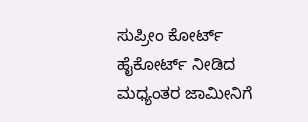ಸುಪ್ರೀಂ ಕೋರ್ಟ್ ಹೈಕೋರ್ಟ್ ನೀಡಿದ ಮಧ್ಯಂತರ ಜಾಮೀನಿಗೆ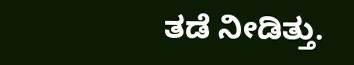ತಡೆ ನೀಡಿತ್ತು.